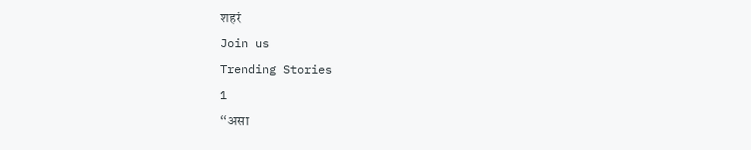शहरं
Join us
Trending Stories
1
“असा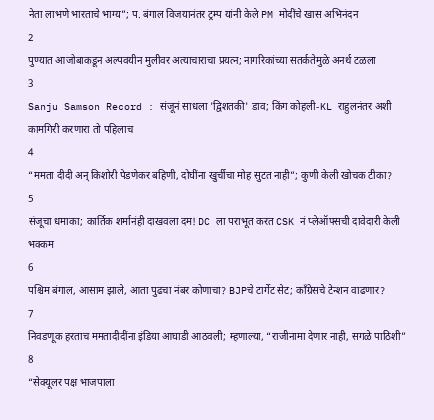नेता लाभणे भारताचे भाग्य”; प. बंगाल विजयानंतर ट्रम्प यांनी केले PM मोदींचे खास अभिनंदन
2
पुण्यात आजोबाकडून अल्पवयीन मुलीवर अत्याचाराचा प्रयत्न; नागरिकांच्या सतर्कतेमुळे अनर्थ टळला
3
Sanju Samson Record : संजूनं साधला 'द्विशतकी' डाव; किंग कोहली-KL राहुलनंतर अशी कामगिरी करणारा तो पहिलाच
4
“ममता दीदी अन् किशोरी पेडणेकर बहिणी, दोघींना खुर्चीचा मोह सुटत नाही”; कुणी केली खोचक टीका?
5
संजूचा धमाका; कार्तिक शर्मानंही दाखवला दम! DC ला पराभूत करत CSK नं प्लेऑफ्सची दावेदारी केली भक्कम
6
पश्चिम बंगाल, आसाम झाले, आता पुढचा नंबर कोणाचा? BJPचे टार्गेट सेट; काँग्रेसचे टेन्शन वाढणार?
7
निवडणूक हरताच ममतादीदींना इंडिया आघाडी आठवली; म्हणाल्या, “राजीनामा देणार नाही, सगळे पाठिशी”
8
“सेक्यूलर पक्ष भाजपाला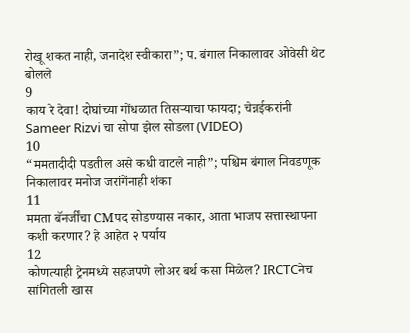रोखू शकत नाही, जनादेश स्वीकारा”; प. बंगाल निकालावर ओवेसी थेट बोलले
9
काय रे देवा! दोघांच्या गोंधळात तिसऱ्याचा फायदा; चेन्नईकरांनी Sameer Rizvi चा सोपा झेल सोडला (VIDEO)
10
“ममतादीदी पडतील असे कधी वाटले नाही”; पश्चिम बंगाल निवडणूक निकालावर मनोज जरांगेंनाही शंका
11
ममता बॅनर्जींचा CMपद सोडण्यास नकार, आता भाजप सत्तास्थापना कशी करणार? हे आहेत २ पर्याय
12
कोणत्याही ट्रेनमध्ये सहजपणे लोअर बर्थ कसा मिळेल? IRCTCनेच सांगितली खास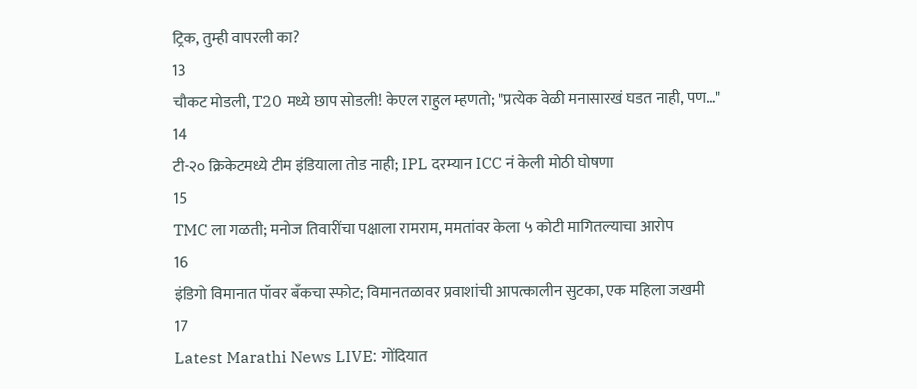ट्रिक, तुम्ही वापरली का?
13
चौकट मोडली, T20 मध्ये छाप सोडली! केएल राहुल म्हणतो; "प्रत्येक वेळी मनासारखं घडत नाही, पण…"
14
टी-२० क्रिकेटमध्ये टीम इंडियाला तोड नाही; IPL दरम्यान ICC नं केली मोठी घोषणा
15
TMC ला गळती; मनोज तिवारींचा पक्षाला रामराम, ममतांवर केला ५ कोटी मागितल्याचा आरोप
16
इंडिगो विमानात पॉवर बँकचा स्फोट; विमानतळावर प्रवाशांची आपत्कालीन सुटका, एक महिला जखमी
17
Latest Marathi News LIVE: गोंदियात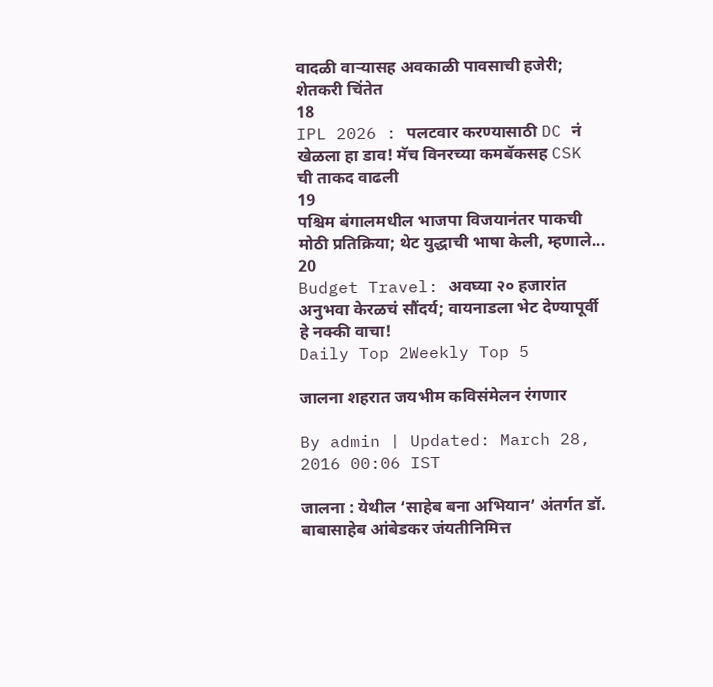वादळी वाऱ्यासह अवकाळी पावसाची हजेरी; शेतकरी चिंतेत
18
IPL 2026 : पलटवार करण्यासाठी DC नं खेळला हा डाव! मॅच विनरच्या कमबॅकसह CSK ची ताकद वाढली
19
पश्चिम बंगालमधील भाजपा विजयानंतर पाकची मोठी प्रतिक्रिया; थेट युद्धाची भाषा केली, म्हणाले...
20
Budget Travel: अवघ्या २० हजारांत अनुभवा केरळचं सौंदर्य; वायनाडला भेट देण्यापूर्वी हे नक्की वाचा!
Daily Top 2Weekly Top 5

जालना शहरात जयभीम कविसंमेलन रंगणार

By admin | Updated: March 28, 2016 00:06 IST

जालना : येथील ‘साहेब बना अभियान’ अंतर्गत डॉ. बाबासाहेब आंबेडकर जंयतीनिमित्त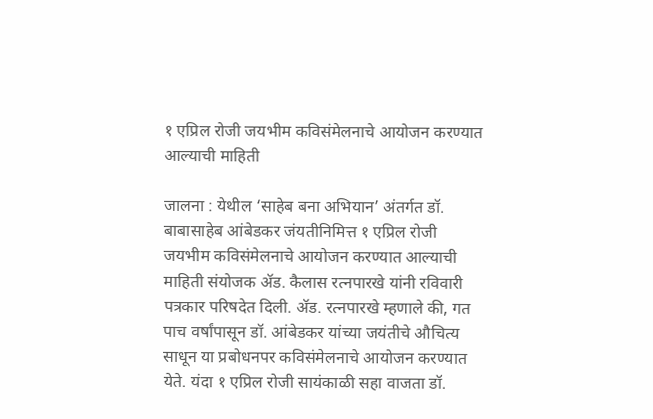१ एप्रिल रोजी जयभीम कविसंमेलनाचे आयोजन करण्यात आल्याची माहिती

जालना : येथील ‘साहेब बना अभियान’ अंतर्गत डॉ. बाबासाहेब आंबेडकर जंयतीनिमित्त १ एप्रिल रोजी जयभीम कविसंमेलनाचे आयोजन करण्यात आल्याची माहिती संयोजक अ‍ॅड. कैलास रत्नपारखे यांनी रविवारी पत्रकार परिषदेत दिली. अ‍ॅड. रत्नपारखे म्हणाले की, गत पाच वर्षांपासून डॉ. आंबेडकर यांच्या जयंतीचे औचित्य साधून या प्रबोधनपर कविसंमेलनाचे आयोजन करण्यात येते. यंदा १ एप्रिल रोजी सायंकाळी सहा वाजता डॉ.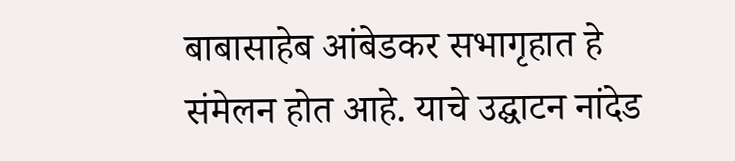बाबासाहेब आंबेडकर सभागृहात हे संमेलन होत आहे. याचे उद्घाटन नांदेड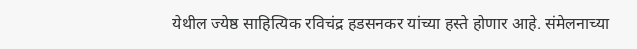येथील ज्येष्ठ साहित्यिक रविचंद्र हडसनकर यांच्या हस्ते होणार आहे. संमेलनाच्या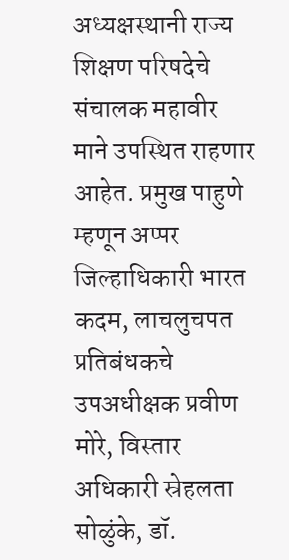अध्यक्षस्थानी राज्य शिक्षण परिषदेचे संचालक महावीर माने उपस्थित राहणार आहेत. प्रमुख पाहुणे म्हणून अप्पर जिल्हाधिकारी भारत कदम, लाचलुचपत प्रतिबंधकचे उपअधीक्षक प्रवीण मोरे, विस्तार अधिकारी स्रेहलता सोळुंके, डॉ.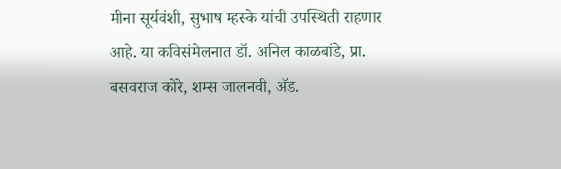मीना सूर्यवंशी, सुभाष म्हस्के यांची उपस्थिती राहणार आहे. या कविसंमेलनात डॉ. अनिल काळबांडे, प्रा. बसवराज कोरे, शम्स जालनवी, अ‍ॅड.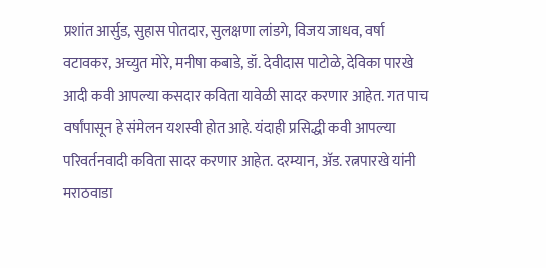प्रशांत आर्सुड, सुहास पोतदार, सुलक्षणा लांडगे, विजय जाधव, वर्षा वटावकर, अच्युत मोरे, मनीषा कबाडे, डॉ. देवीदास पाटोळे, देविका पारखे आदी कवी आपल्या कसदार कविता यावेळी सादर करणार आहेत. गत पाच वर्षांपासून हे संमेलन यशस्वी होत आहे. यंदाही प्रसिद्धी कवी आपल्या परिवर्तनवादी कविता सादर करणार आहेत. दरम्यान, अ‍ॅड. रत्नपारखे यांनी मराठवाडा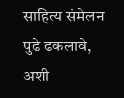साहित्य संमेलन पुढे ढकलावे, अशी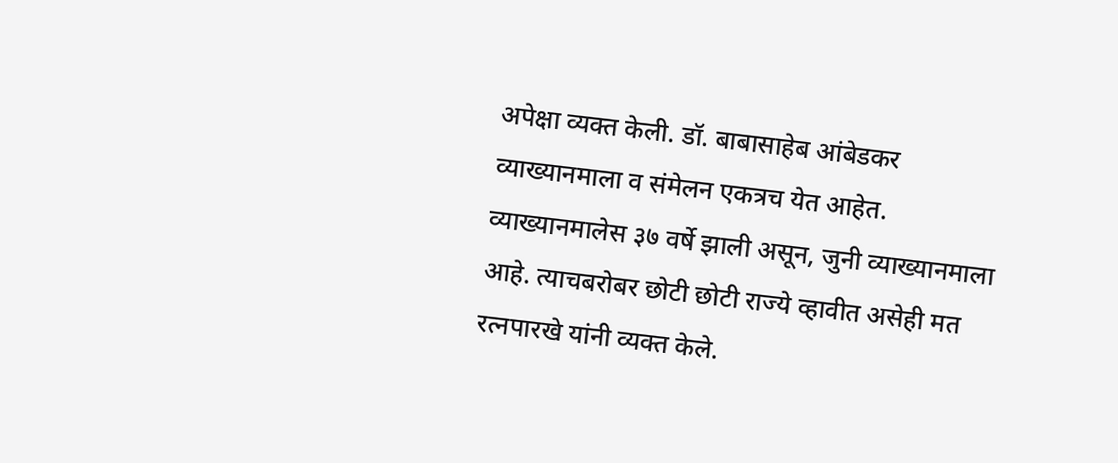अपेक्षा व्यक्त केली. डॉ. बाबासाहेब आंबेडकर व्याख्यानमाला व संमेलन एकत्रच येत आहेत. व्याख्यानमालेस ३७ वर्षे झाली असून, जुनी व्याख्यानमाला आहे. त्याचबरोबर छोटी छोटी राज्ये व्हावीत असेही मत रत्नपारखे यांनी व्यक्त केले.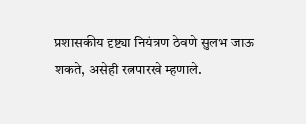प्रशासकीय दृष्ट्या नियंत्रण ठेवणे सुलभ जाऊ शकते, असेही रत्नपारखे म्हणाले.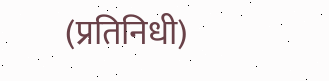(प्रतिनिधी)